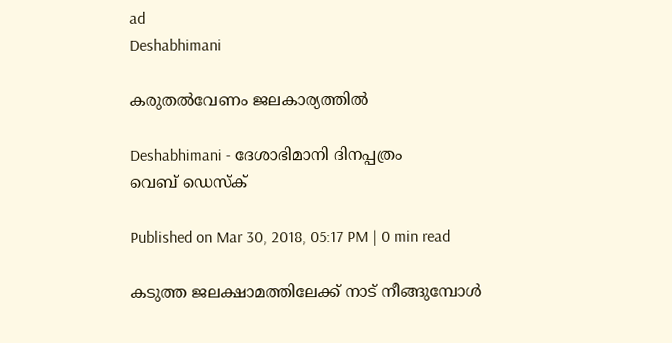ad
Deshabhimani

കരുതൽവേണം ജലകാര്യത്തിൽ

Deshabhimani - ദേശാഭിമാനി ദിനപ്പത്രം
വെബ് ഡെസ്ക്

Published on Mar 30, 2018, 05:17 PM | 0 min read

കടുത്ത ജലക്ഷാമത്തിലേക്ക് നാട് നീങ്ങുമ്പോൾ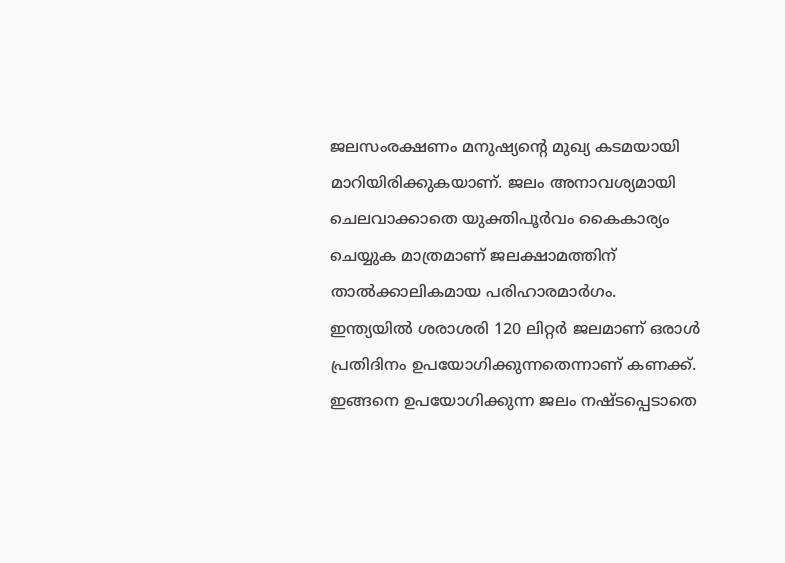ജലസംരക്ഷണം മനുഷ്യന്റെ മുഖ്യ കടമയായി മാറിയിരിക്കുകയാണ്. ജലം അനാവശ്യമായി ചെലവാക്കാതെ യുക്തിപൂർവം കൈകാര്യം ചെയ്യുക മാത്രമാണ് ജലക്ഷാമത്തിന് താൽക്കാലികമായ പരിഹാരമാർഗം. ഇന്ത്യയിൽ ശരാശരി 120 ലിറ്റർ ജലമാണ് ഒരാൾ പ്രതിദിനം ഉപയോഗിക്കുന്നതെന്നാണ് കണക്ക്.  ഇങ്ങനെ ഉപയോഗിക്കുന്ന ജലം നഷ്ടപ്പെടാതെ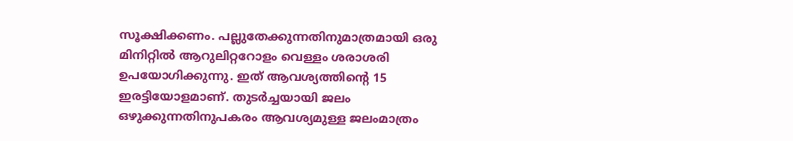സൂക്ഷിക്കണം. പല്ലുതേക്കുന്നതിനുമാത്രമായി ഒരു മിനിറ്റിൽ ആറുലിറ്ററോളം വെള്ളം ശരാശരി ഉപയോഗിക്കുന്നു. ഇത് ആവശ്യത്തിന്റെ 15 ഇരട്ടിയോളമാണ്. തുടർച്ചയായി ജലം ഒഴുക്കുന്നതിനുപകരം ആവശ്യമുള്ള ജലംമാത്രം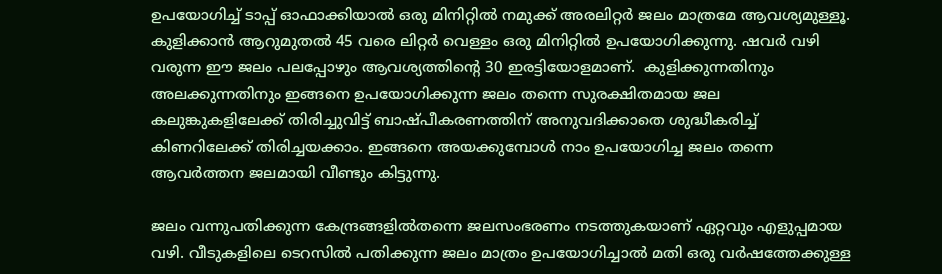ഉപയോഗിച്ച് ടാപ്പ് ഓഫാക്കിയാൽ ഒരു മിനിറ്റിൽ നമുക്ക് അരലിറ്റർ ജലം മാത്രമേ ആവശ്യമുള്ളൂ. കുളിക്കാൻ ആറുമുതൽ 45 വരെ ലിറ്റർ വെള്ളം ഒരു മിനിറ്റിൽ ഉപയോഗിക്കുന്നു. ഷവർ വഴി വരുന്ന ഈ ജലം പലപ്പോഴും ആവശ്യത്തിന്റെ 30 ഇരട്ടിയോളമാണ്.  കുളിക്കുന്നതിനും അലക്കുന്നതിനും ഇങ്ങനെ ഉപയോഗിക്കുന്ന ജലം തന്നെ സുരക്ഷിതമായ ജല കലുങ്കുകളിലേക്ക് തിരിച്ചുവിട്ട് ബാഷ്പീകരണത്തിന് അനുവദിക്കാതെ ശുദ്ധീകരിച്ച് കിണറിലേക്ക് തിരിച്ചയക്കാം. ഇങ്ങനെ അയക്കുമ്പോൾ നാം ഉപയോഗിച്ച ജലം തന്നെ ആവർത്തന ജലമായി വീണ്ടും കിട്ടുന്നു.

ജലം വന്നുപതിക്കുന്ന കേന്ദ്രങ്ങളിൽതന്നെ ജലസംഭരണം നടത്തുകയാണ് ഏറ്റവും എളുപ്പമായ വഴി. വീടുകളിലെ ടെറസിൽ പതിക്കുന്ന ജലം മാത്രം ഉപയോഗിച്ചാൽ മതി ഒരു വർഷത്തേക്കുള്ള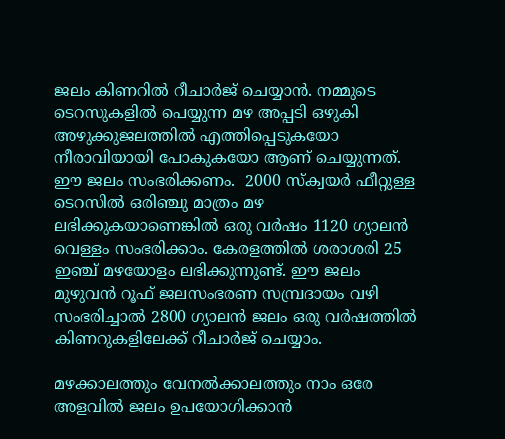ജലം കിണറിൽ റീചാർജ് ചെയ്യാൻ. നമ്മുടെ ടെറസുകളിൽ പെയ്യുന്ന മഴ അപ്പടി ഒഴുകി അഴുക്കുജലത്തിൽ എത്തിപ്പെടുകയോ നീരാവിയായി പോകുകയോ ആണ് ചെയ്യുന്നത്.  ഈ ജലം സംഭരിക്കണം.  2000 സ്ക്വയർ ഫീറ്റുള്ള ടെറസിൽ ഒരിഞ്ചു മാത്രം മഴ ലഭിക്കുകയാണെങ്കിൽ ഒരു വർഷം 1120 ഗ്യാലൻ വെള്ളം സംഭരിക്കാം. കേരളത്തിൽ ശരാശരി 25 ഇഞ്ച് മഴയോളം ലഭിക്കുന്നുണ്ട്. ഈ ജലം മുഴുവൻ റൂഫ് ജലസംഭരണ സമ്പ്രദായം വഴി സംഭരിച്ചാൽ 2800 ഗ്യാലൻ ജലം ഒരു വർഷത്തിൽ കിണറുകളിലേക്ക് റീചാർജ് ചെയ്യാം.

മഴക്കാലത്തും വേനൽക്കാലത്തും നാം ഒരേ അളവിൽ ജലം ഉപയോഗിക്കാൻ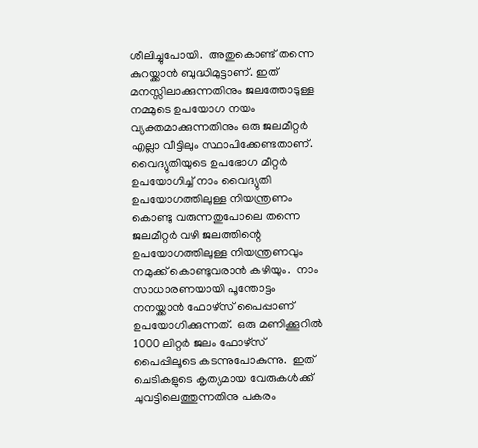ശീലിച്ചുപോയി.  അതുകൊണ്ട് തന്നെ കുറയ്ക്കാൻ ബുദ്ധിമുട്ടാണ്. ഇത് മനസ്സിലാക്കുന്നതിനും ജലത്തോടുള്ള നമ്മുടെ ഉപയോഗ നയം വ്യക്തമാക്കുന്നതിനും ഒരു ജലമീറ്റർ എല്ലാ വീട്ടിലും സ്ഥാപിക്കേണ്ടതാണ്.  വൈദ്യുതിയുടെ ഉപഭോഗ മീറ്റർ ഉപയോഗിച്ച് നാം വൈദ്യുതി ഉപയോഗത്തിലുള്ള നിയന്ത്രണം കൊണ്ടു വരുന്നതുപോലെ തന്നെ ജലമീറ്റർ വഴി ജലത്തിന്റെ ഉപയോഗത്തിലുള്ള നിയന്ത്രണവും നമുക്ക് കൊണ്ടുവരാൻ കഴിയും.  നാം സാധാരണയായി പൂന്തോട്ടം നനയ്ക്കാൻ ഫോഴ്സ് പൈപ്പാണ് ഉപയോഗിക്കുന്നത്.  ഒരു മണിക്കൂറിൽ 1000 ലിറ്റർ ജലം ഫോഴ്സ് പൈപ്പിലൂടെ കടന്നുപോകുന്നു.  ഇത് ചെടികളുടെ കൃത്യമായ വേരുകൾക്ക് ചുവട്ടിലെത്തുന്നതിനു പകരം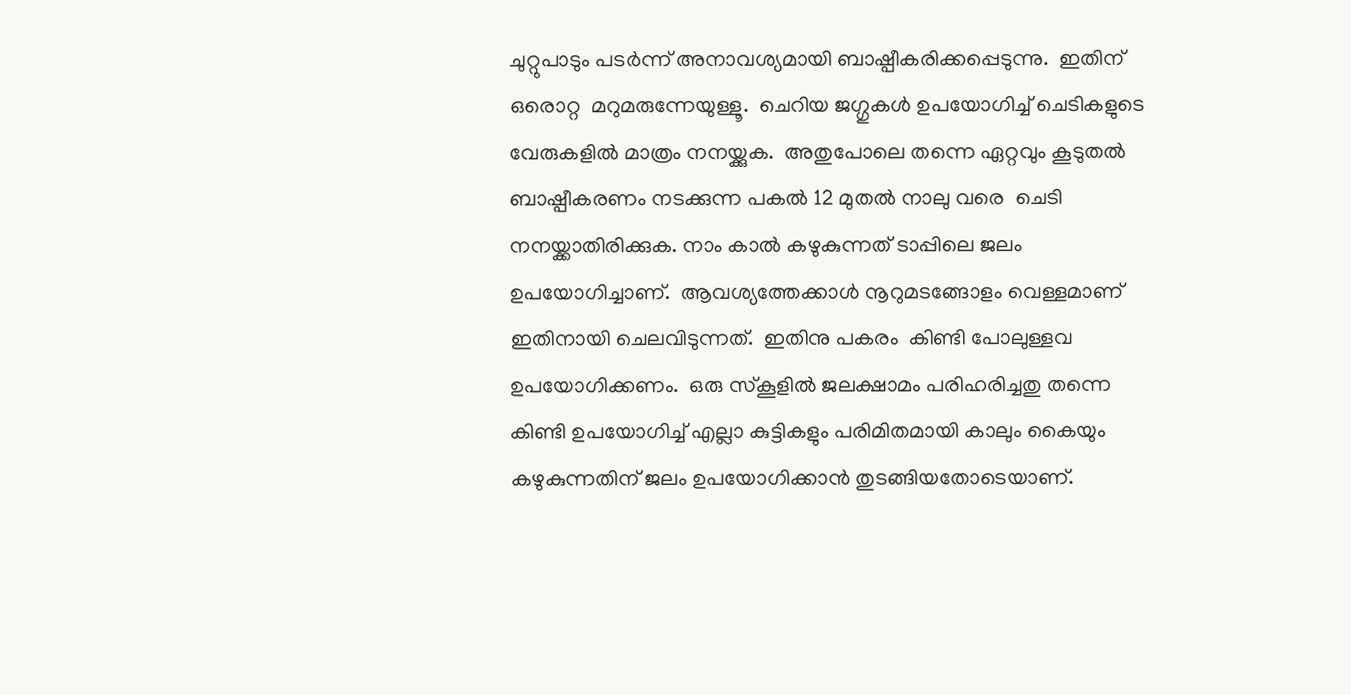ചുറ്റുപാടും പടർന്ന് അനാവശ്യമായി ബാഷ്പീകരിക്കപ്പെടുന്നു.  ഇതിന് ഒരൊറ്റ  മറുമരുന്നേയുള്ളൂ.  ചെറിയ ജഗ്ഗുകൾ ഉപയോഗിച്ച് ചെടികളുടെ വേരുകളിൽ മാത്രം നനയ്ക്കുക.  അതുപോലെ തന്നെ ഏറ്റവും കൂടുതൽ ബാഷ്പീകരണം നടക്കുന്ന പകൽ 12 മുതൽ നാലു വരെ  ചെടി നനയ്ക്കാതിരിക്കുക. നാം കാൽ കഴുകുന്നത് ടാപ്പിലെ ജലം ഉപയോഗിച്ചാണ്.  ആവശ്യത്തേക്കാൾ നൂറുമടങ്ങോളം വെള്ളമാണ് ഇതിനായി ചെലവിടുന്നത്.  ഇതിനു പകരം  കിണ്ടി പോലുള്ളവ ഉപയോഗിക്കണം.  ഒരു സ്കൂളിൽ ജലക്ഷാമം പരിഹരിച്ചതു തന്നെ കിണ്ടി ഉപയോഗിച്ച് എല്ലാ കുട്ടികളും പരിമിതമായി കാലും കൈയും കഴുകുന്നതിന് ജലം ഉപയോഗിക്കാൻ തുടങ്ങിയതോടെയാണ്.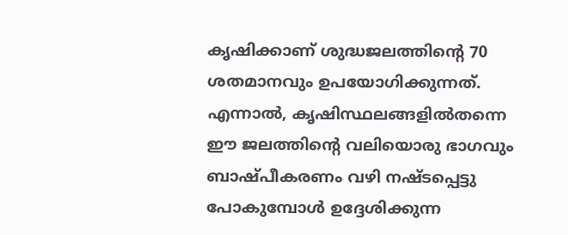കൃഷിക്കാണ് ശുദ്ധജലത്തിന്റെ 70 ശതമാനവും ഉപയോഗിക്കുന്നത്. എന്നാൽ, കൃഷിസ്ഥലങ്ങളിൽതന്നെ ഈ ജലത്തിന്റെ വലിയൊരു ഭാഗവും ബാഷ്പീകരണം വഴി നഷ്ടപ്പെട്ടു പോകുമ്പോൾ ഉദ്ദേശിക്കുന്ന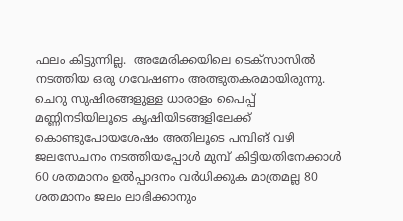ഫലം കിട്ടുന്നില്ല.  അമേരിക്കയിലെ ടെക്സാസിൽ നടത്തിയ ഒരു ഗവേഷണം അത്ഭുതകരമായിരുന്നു.  ചെറു സുഷിരങ്ങളുള്ള ധാരാളം പൈപ്പ് മണ്ണിനടിയിലൂടെ കൃഷിയിടങ്ങളിലേക്ക് കൊണ്ടുപോയശേഷം അതിലൂടെ പമ്പിങ് വഴി ജലസേചനം നടത്തിയപ്പോൾ മുമ്പ് കിട്ടിയതിനേക്കാൾ 60 ശതമാനം ഉൽപ്പാദനം വർധിക്കുക മാത്രമല്ല 80 ശതമാനം ജലം ലാഭിക്കാനും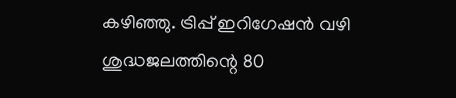കഴിഞ്ഞു. ട്രിപ്പ് ഇറിഗേഷൻ വഴി ശുദ്ധജലത്തിന്റെ 80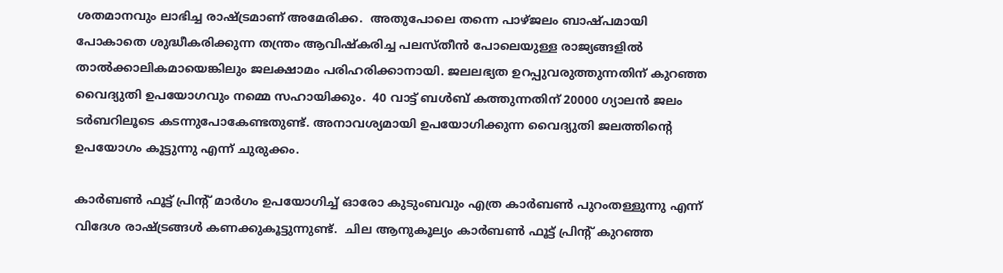ശതമാനവും ലാഭിച്ച രാഷ്ട്രമാണ് അമേരിക്ക.  അതുപോലെ തന്നെ പാഴ്ജലം ബാഷ്പമായി പോകാതെ ശുദ്ധീകരിക്കുന്ന തന്ത്രം ആവിഷ്കരിച്ച പലസ്തീൻ പോലെയുള്ള രാജ്യങ്ങളിൽ താൽക്കാലികമായെങ്കിലും ജലക്ഷാമം പരിഹരിക്കാനായി. ജലലഭ്യത ഉറപ്പുവരുത്തുന്നതിന് കുറഞ്ഞ വൈദ്യുതി ഉപയോഗവും നമ്മെ സഹായിക്കും.  40 വാട്ട് ബൾബ് കത്തുന്നതിന് 20000 ഗ്യാലൻ ജലം ടർബറിലൂടെ കടന്നുപോകേണ്ടതുണ്ട്. അനാവശ്യമായി ഉപയോഗിക്കുന്ന വൈദ്യുതി ജലത്തിന്റെ ഉപയോഗം കൂട്ടുന്നു എന്ന് ചുരുക്കം.

കാർബൺ ഫൂട്ട് പ്രിന്റ് മാർഗം ഉപയോഗിച്ച് ഓരോ കുടുംബവും എത്ര കാർബൺ പുറംതള്ളുന്നു എന്ന് വിദേശ രാഷ്ട്രങ്ങൾ കണക്കുകൂട്ടുന്നുണ്ട്.  ചില ആനുകൂല്യം കാർബൺ ഫൂട്ട് പ്രിന്റ് കുറഞ്ഞ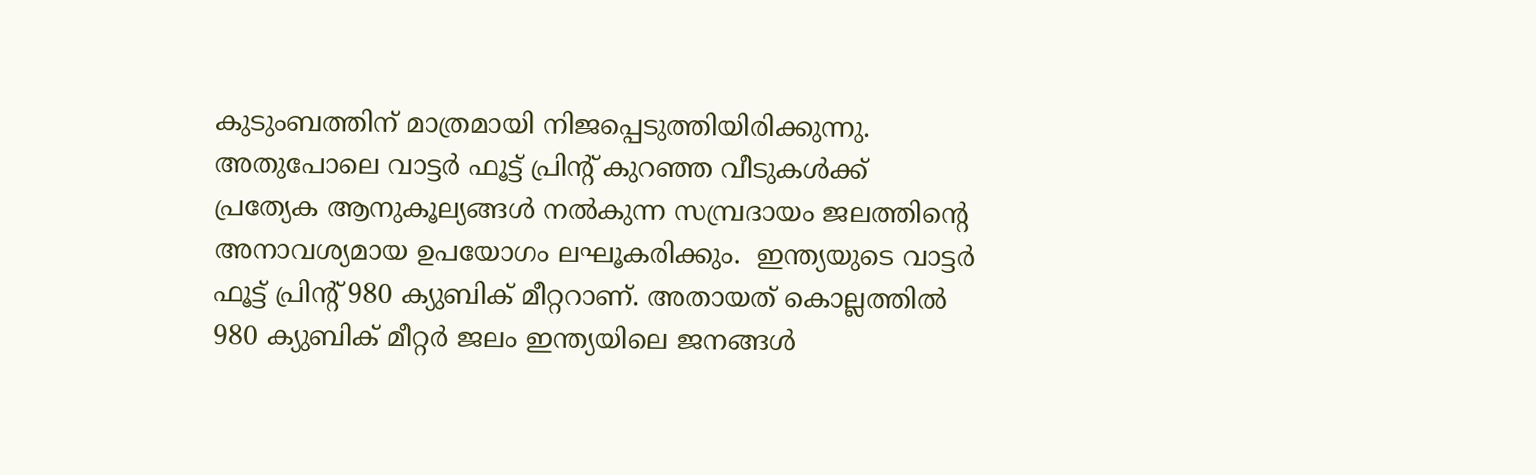കുടുംബത്തിന് മാത്രമായി നിജപ്പെടുത്തിയിരിക്കുന്നു.  അതുപോലെ വാട്ടർ ഫൂട്ട് പ്രിന്റ് കുറഞ്ഞ വീടുകൾക്ക് പ്രത്യേക ആനുകൂല്യങ്ങൾ നൽകുന്ന സമ്പ്രദായം ജലത്തിന്റെ അനാവശ്യമായ ഉപയോഗം ലഘൂകരിക്കും.  ഇന്ത്യയുടെ വാട്ടർ ഫൂട്ട് പ്രിന്റ് 980 ക്യുബിക് മീറ്ററാണ്. അതായത് കൊല്ലത്തിൽ 980 ക്യുബിക് മീറ്റർ ജലം ഇന്ത്യയിലെ ജനങ്ങൾ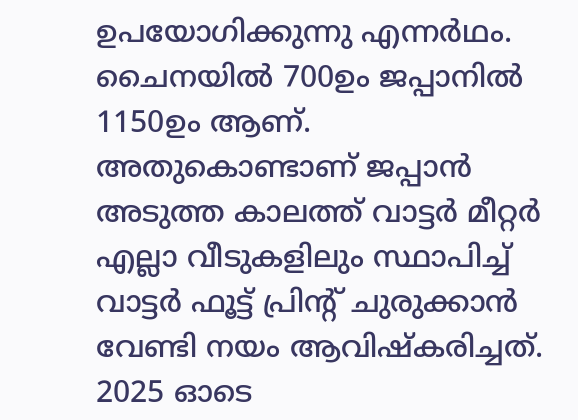ഉപയോഗിക്കുന്നു എന്നർഥം.  ചൈനയിൽ 700ഉം ജപ്പാനിൽ 1150ഉം ആണ്. അതുകൊണ്ടാണ് ജപ്പാൻ അടുത്ത കാലത്ത് വാട്ടർ മീറ്റർ എല്ലാ വീടുകളിലും സ്ഥാപിച്ച് വാട്ടർ ഫൂട്ട് പ്രിന്റ് ചുരുക്കാൻ വേണ്ടി നയം ആവിഷ്കരിച്ചത്. 2025 ഓടെ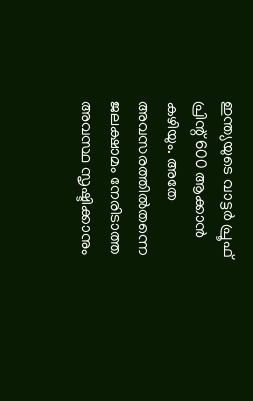ഇന്ത്യയുടെ വാട്ടർ പ്രൂഫ് പ്രിന്റ് 600 ആക്കാൻ കഴിയും. അതേ അവസരത്തിൽതന്നെ ജലക്ഷാമം നേരിടാത്ത അവസ്ഥ സൃഷ്ടിക്കാനും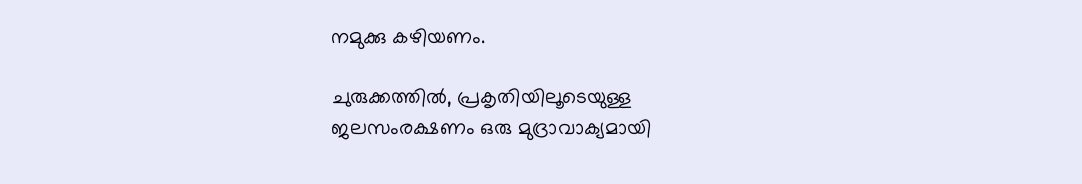നമുക്കു കഴിയണം.

ചുരുക്കത്തിൽ, പ്രകൃതിയിലൂടെയുള്ള ജലസംരക്ഷണം ഒരു മുദ്രാവാക്യമായി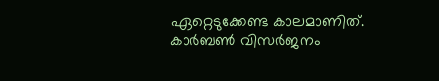ഏറ്റെടുക്കേണ്ട കാലമാണിത്. കാർബൺ വിസർജനം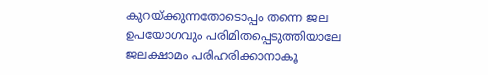കുറയ്ക്കുന്നതോടൊപ്പം തന്നെ ജല ഉപയോഗവും പരിമിതപ്പെടുത്തിയാലേ ജലക്ഷാമം പരിഹരിക്കാനാകൂ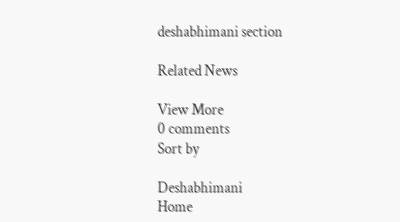deshabhimani section

Related News

View More
0 comments
Sort by

Deshabhimani
Home